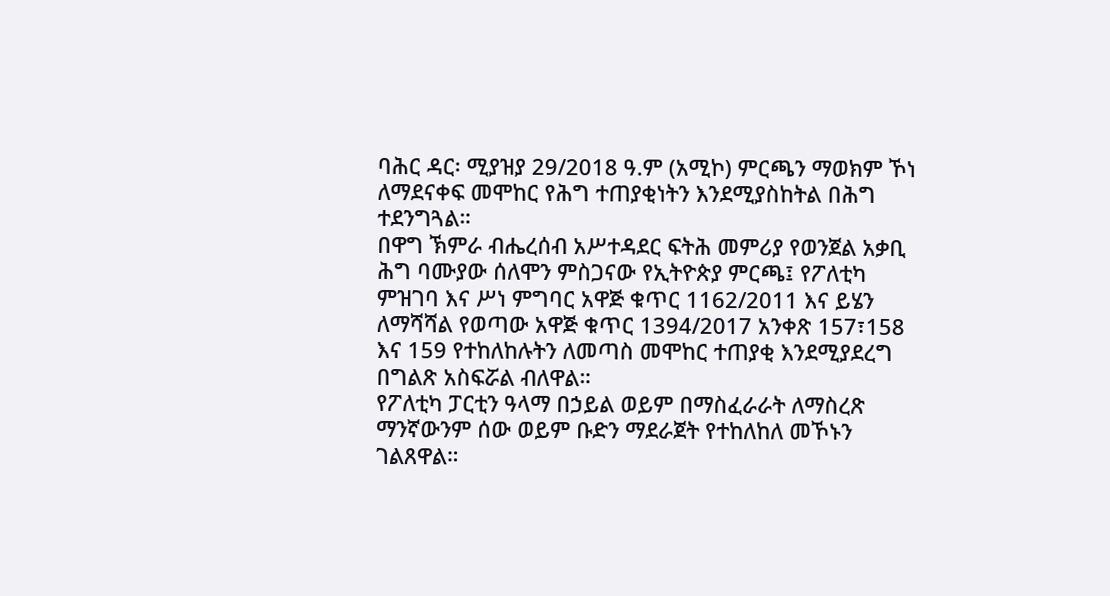ባሕር ዳር፡ ሚያዝያ 29/2018 ዓ.ም (አሚኮ) ምርጫን ማወክም ኾነ ለማደናቀፍ መሞከር የሕግ ተጠያቂነትን እንደሚያስከትል በሕግ ተደንግጓል።
በዋግ ኽምራ ብሔረሰብ አሥተዳደር ፍትሕ መምሪያ የወንጀል አቃቢ ሕግ ባሙያው ሰለሞን ምስጋናው የኢትዮጵያ ምርጫ፤ የፖለቲካ ምዝገባ እና ሥነ ምግባር አዋጅ ቁጥር 1162/2011 እና ይሄን ለማሻሻል የወጣው አዋጅ ቁጥር 1394/2017 አንቀጽ 157፣158 እና 159 የተከለከሉትን ለመጣስ መሞከር ተጠያቂ እንደሚያደረግ በግልጽ አስፍሯል ብለዋል።
የፖለቲካ ፓርቲን ዓላማ በኃይል ወይም በማስፈራራት ለማስረጽ ማንኛውንም ሰው ወይም ቡድን ማደራጀት የተከለከለ መኾኑን ገልጸዋል።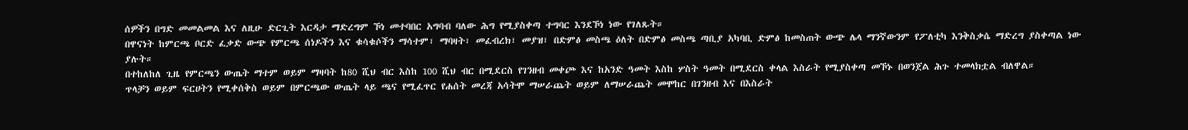ሰዎችን በግድ መመልመል እና ለዚሁ ድርጊት እርዳታ ማድረግም ኾነ መተባበር አግባብ ባለው ሕግ የሚያስቀጣ ተግባር እንደኾነ ነው የገለጹት።
በዋናነት ከምርጫ ቦርድ ፈቃድ ውጭ የምርጫ ሰነዶችን እና ቁሳቁሶችን ማሳተም፣ ማባዛት፣ መፈብረክ፣ መያዝ፣ በድምፅ መስጫ ዕለት በድምፅ መስጫ ጣቢያ አካባቢ ድምፅ ከመስጠት ውጭ ሌላ ማንኛውንም የፖለቲካ እንቅስቃሴ ማድረግ ያስቀጣል ነው ያሉት።
በተከለከለ ጊዜ የምርጫን ውጤት ማተም ወይም ማዛባት ከ80 ሺህ ብር እስከ 100 ሺህ ብር በሚደርስ የገንዘብ መቀጮ እና ከአንድ ዓመት እስከ ሦስት ዓመት በሚደርስ ቀላል እስራት የሚያስቀጣ መኾኑ በወንጀል ሕጉ ተመላክቷል ብለዋል።
ጥላቻን ወይም ፍርሀትን የሚቀሰቅስ ወይም በምርጫው ውጤት ላይ ጫና የሚፈጥር የሐሰት መረጃ አሳትሞ ማሠራጨት ወይም ለማሠራጨት መሞከር በገንዘብ እና በእስራት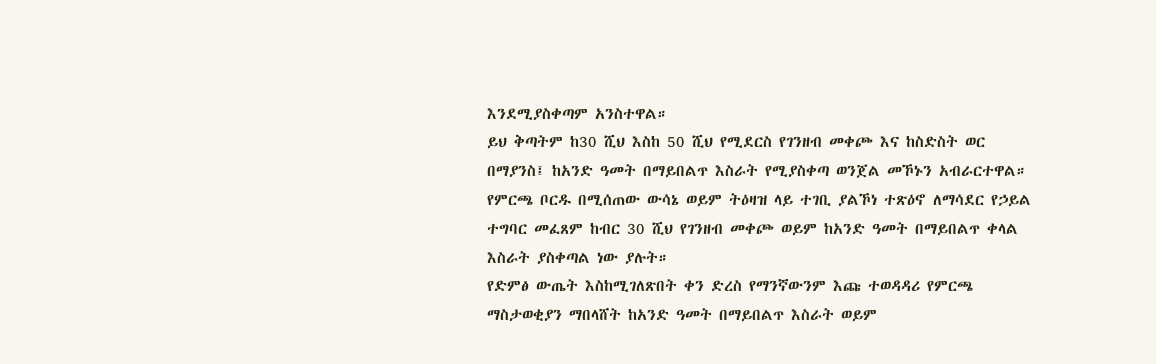እንደሚያስቀጣም አንስተዋል።
ይህ ቅጣትም ከ30 ሺህ እስከ 50 ሺህ የሚደርስ የገንዘብ መቀጮ እና ከስድስት ወር በማያንስ፤ ከአንድ ዓመት በማይበልጥ እስራት የሚያስቀጣ ወንጀል መኾኑን አብራርተዋል።
የምርጫ ቦርዱ በሚሰጠው ውሳኔ ወይም ትዕዛዝ ላይ ተገቢ ያልኾነ ተጽዕኖ ለማሳደር የኃይል ተግባር መፈጸም ከብር 30 ሺህ የገንዘብ መቀጮ ወይም ከአንድ ዓመት በማይበልጥ ቀላል እስራት ያስቀጣል ነው ያሉት።
የድምፅ ውጤት እስከሚገለጽበት ቀን ድረስ የማንኛውንም እጩ ተወዳዳሪ የምርጫ ማስታወቂያን ማበላሸት ከአንድ ዓመት በማይበልጥ እስራት ወይም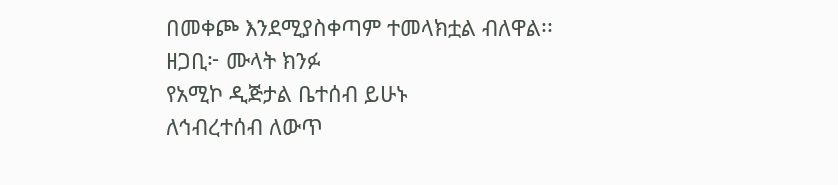በመቀጮ እንደሚያስቀጣም ተመላክቷል ብለዋል፡፡
ዘጋቢ፦ ሙላት ክንፉ
የአሚኮ ዲጅታል ቤተሰብ ይሁኑ
ለኅብረተሰብ ለውጥ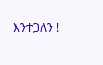እንተጋለን !